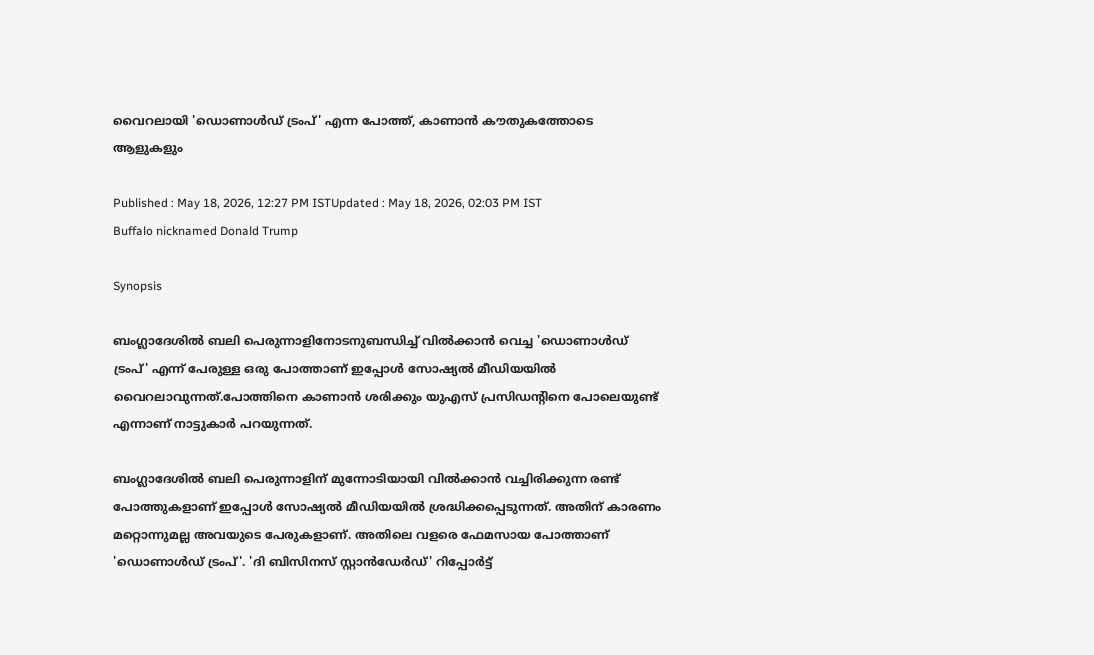വൈറലായി 'ഡൊണാൾഡ് ട്രംപ്' എന്ന പോത്ത്, കാണാന്‍ കൗതുകത്തോടെ ആളുകളും

Published : May 18, 2026, 12:27 PM ISTUpdated : May 18, 2026, 02:03 PM IST
Buffalo nicknamed Donald Trump

Synopsis

ബംഗ്ലാദേശിൽ ബലി പെരുന്നാളിനോടനുബന്ധിച്ച് വിൽക്കാൻ വെച്ച 'ഡൊണാൾഡ് ട്രംപ്' എന്ന് പേരുള്ള ഒരു പോത്താണ് ഇപ്പോള്‍ സോഷ്യൽ മീഡിയയിൽ വൈറലാവുന്നത്.പോത്തിനെ കാണാന്‍ ശരിക്കും യുഎസ് പ്രസിഡന്‍റിനെ പോലെയുണ്ട് എന്നാണ് നാട്ടുകാര്‍ പറയുന്നത്.

ബംഗ്ലാദേശിൽ ബലി പെരുന്നാളിന് മുന്നോടിയായി വിൽക്കാൻ വച്ചിരിക്കുന്ന രണ്ട് പോത്തുകളാണ് ഇപ്പോൾ സോഷ്യൽ മീഡിയയിൽ ശ്രദ്ധിക്കപ്പെടുന്നത്. അതിന് കാരണം മറ്റൊന്നുമല്ല അവയുടെ പേരുകളാണ്. അതിലെ വളരെ ഫേമസായ പോത്താണ് 'ഡൊണാൾഡ് ട്രംപ്'. 'ദി ബിസിനസ് സ്റ്റാൻഡേർഡ്' റിപ്പോർട്ട്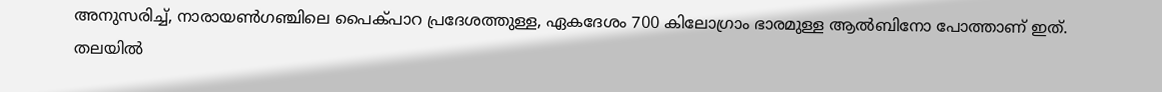അനുസരിച്ച്, നാരായൺഗഞ്ചിലെ പൈക്പാറ പ്രദേശത്തുള്ള, ഏകദേശം 700 കിലോഗ്രാം ഭാരമുള്ള ആൽബിനോ പോത്താണ് ഇത്. തലയിൽ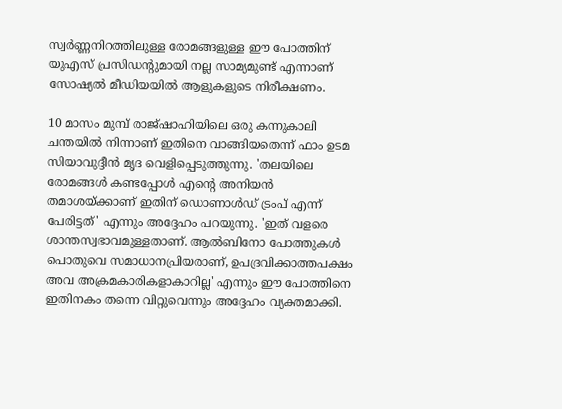സ്വർണ്ണനിറത്തിലുള്ള രോമങ്ങളുള്ള ഈ പോത്തിന് യുഎസ് പ്രസിഡന്റുമായി നല്ല സാമ്യമുണ്ട് എന്നാണ് സോഷ്യൽ മീഡിയയിൽ ആളുകളുടെ നിരീക്ഷണം.

10 മാസം മുമ്പ് രാജ്ഷാഹിയിലെ ഒരു കന്നുകാലി ചന്തയിൽ നിന്നാണ് ഇതിനെ വാങ്ങിയതെന്ന് ഫാം ഉടമ സിയാവുദ്ദീൻ മൃദ വെളിപ്പെടുത്തുന്നു. 'തലയിലെ രോമങ്ങൾ കണ്ടപ്പോൾ എന്റെ അനിയൻ തമാശയ്ക്കാണ് ഇതിന് ഡൊണാൾഡ് ട്രംപ് എന്ന് പേരിട്ടത്' എന്നും അദ്ദേഹം പറയുന്നു. 'ഇത് വളരെ ശാന്തസ്വഭാവമുള്ളതാണ്. ആൽബിനോ പോത്തുകൾ പൊതുവെ സമാധാനപ്രിയരാണ്, ഉപദ്രവിക്കാത്തപക്ഷം അവ അക്രമകാരികളാകാറില്ല' എന്നും ഈ പോത്തിനെ ഇതിനകം തന്നെ വിറ്റുവെന്നും അദ്ദേഹം വ്യക്തമാക്കി.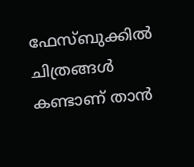ഫേസ്ബുക്കിൽ ചിത്രങ്ങൾ കണ്ടാണ് താൻ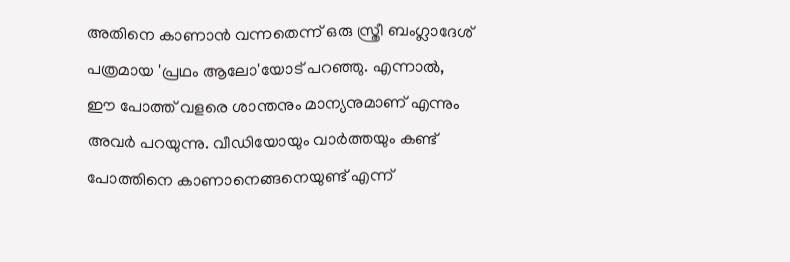അതിനെ കാണാൻ വന്നതെന്ന് ഒരു സ്ത്രീ ബംഗ്ലാദേശ് പത്രമായ 'പ്രഥം ആലോ'യോട് പറഞ്ഞു. എന്നാൽ,  ഈ പോത്ത് വളരെ ശാന്തനും മാന്യനുമാണ് എന്നും അവർ പറയുന്നു. വീഡിയോയും വാർത്തയും കണ്ട് പോത്തിനെ കാണാനെങ്ങനെയുണ്ട് എന്ന്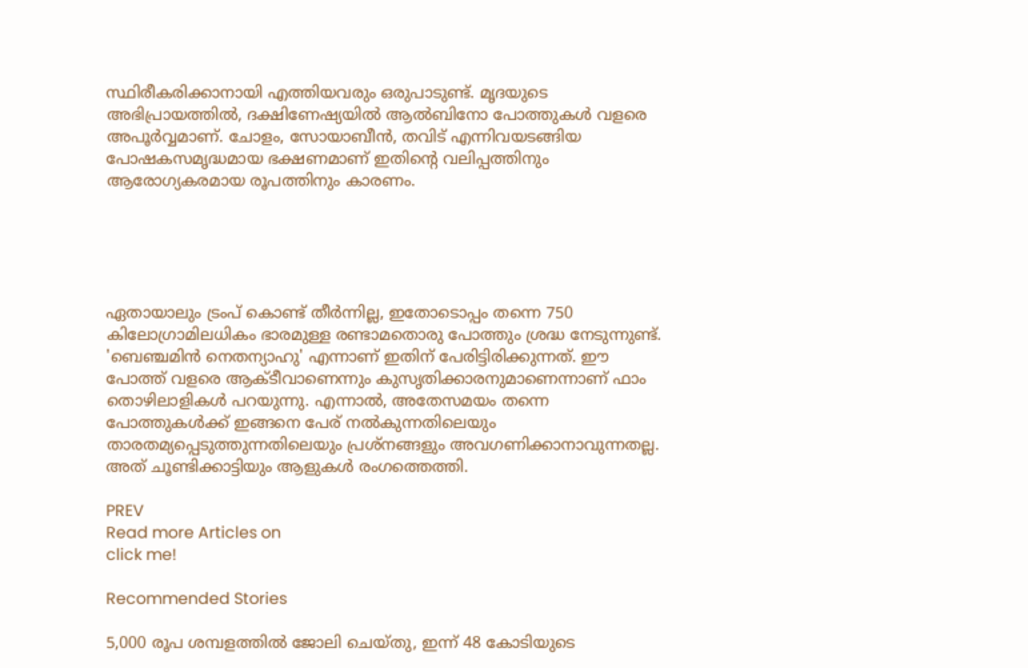സ്ഥിരീകരിക്കാനായി എത്തിയവരും ഒരുപാടുണ്ട്. മൃദയുടെ അഭിപ്രായത്തിൽ, ദക്ഷിണേഷ്യയിൽ ആൽബിനോ പോത്തുകൾ വളരെ അപൂർവ്വമാണ്. ചോളം, സോയാബീൻ, തവിട് എന്നിവയടങ്ങിയ പോഷകസമൃദ്ധമായ ഭക്ഷണമാണ് ഇതിന്റെ വലിപ്പത്തിനും ആരോഗ്യകരമായ രൂപത്തിനും കാരണം.





ഏതായാലും ട്രംപ് കൊണ്ട് തീർന്നില്ല, ഇതോടൊപ്പം തന്നെ 750 കിലോഗ്രാമിലധികം ഭാരമുള്ള രണ്ടാമതൊരു പോത്തും ശ്രദ്ധ നേടുന്നുണ്ട്. 'ബെഞ്ചമിൻ നെതന്യാഹു' എന്നാണ് ഇതിന് പേരിട്ടിരിക്കുന്നത്. ഈ പോത്ത് വളരെ ആക്ടീവാണെന്നും കുസൃതിക്കാരനുമാണെന്നാണ് ഫാം തൊഴിലാളികൾ പറയുന്നു. എന്നാല്‍, അതേസമയം തന്നെ പോത്തുകള്‍ക്ക് ഇങ്ങനെ പേര് നല്‍കുന്നതിലെയും താരതമ്യപ്പെടുത്തുന്നതിലെയും പ്രശ്നങ്ങളും അവഗണിക്കാനാവുന്നതല്ല. അത് ചൂണ്ടിക്കാട്ടിയും ആളുകള്‍ രംഗത്തെത്തി.

PREV
Read more Articles on
click me!

Recommended Stories

5,000 രൂപ ശമ്പളത്തിൽ ജോലി ചെയ്തു, ഇന്ന് 48 കോടിയുടെ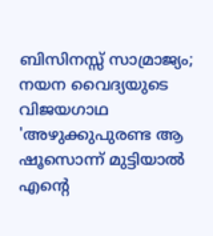ബിസിനസ്സ് സാമ്രാജ്യം; നയന വൈദ്യയുടെ വിജയഗാഥ
'അഴുക്കുപുരണ്ട ആ ഷൂസൊന്ന് മുട്ടിയാൽ എന്റെ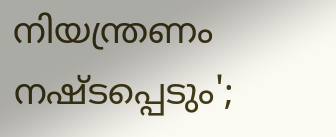നിയന്ത്രണം നഷ്ടപ്പെടും';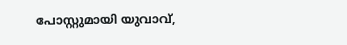പോസ്റ്റുമായി യുവാവ്,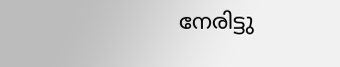നേരിട്ടു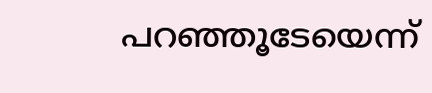പറഞ്ഞൂടേയെന്ന്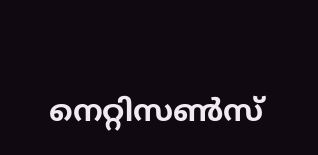നെറ്റിസൺസ്